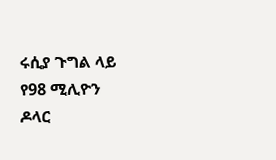ሩሲያ ጉግል ላይ የ98 ሚሊዮን ዶላር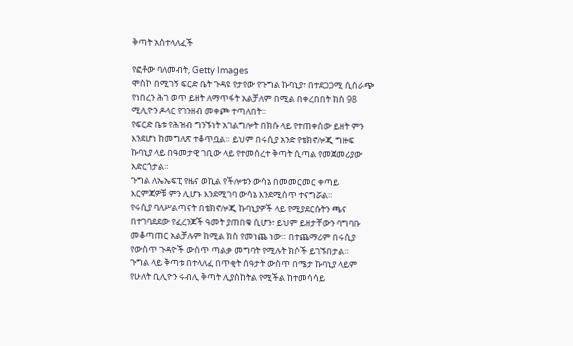ቅጣት አስተላለፈች

የፎቶው ባለመብት, Getty Images
ሞስኮ በሚገኝ ፍርድ ቤት ጉዳዩ የታየው የጉግል ኩባኒያ፣ በተደጋጋሚ ሲሰራጭ የነበረን ሕገ ወጥ ይዘት ለማጥፋት አልቻለም በሚል በቀረበበት ክስ 98 ሚሊዮን ዶላር የገንዘብ መቀጮ ተጣለበት።
የፍርድ ቤቱ የሕዝብ ግንኙነት አገልግሎት በክሱ ላይ የተጠቀሰው ይዘት ምን እንደሆነ ከመግለጽ ተቆጥቧል። ይህም በሩሲያ አንድ የቴክኖሎጂ ግዙፍ ኩባኒያ ላይ በዓመታዊ ገቢው ላይ የተመሰረተ ቅጣት ሲጣል የመጀመሪያው አድርጎታል።
ጉግል ለኤኤፍፒ የዜና ወኪል የችሎቱን ውሳኔ በመመርመር ቀጣይ እርምጃዎቹ ምን ሊሆኑ እንደሚገባ ውሳኔ እንደሚሰጥ ተናግሯል።
የሩሲያ ባለሥልጣናት በቴክኖሎጂ ኩባኒያዎች ላይ የሚያደርሱትን ጫና በተገባደደው የፈረንጆች ዓመት ያጠበቁ ሲሆን፣ ይህም ይዘታቸውን ባግባቡ መቆጣጠር አልቻሉም ከሚል ክስ የመነጨ ነው። በተጨማሪም በሩሲያ የውስጥ ጉዳዮች ውስጥ ጣልቃ መግባት የሚሉት ክሶች ይገኙበታል።
ጉግል ላይ ቅጣቱ በተላለፈ በጥቂት ሰዓታት ውስጥ በሜታ ኩባኒያ ላይም የሁለት ቢሊዮን ሩብሊ ቅጣት ሊያስከትል የሚችል ከተመሳሳይ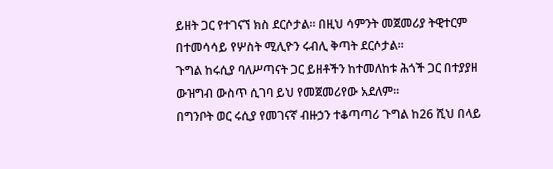ይዘት ጋር የተገናኘ ክስ ደርሶታል። በዚህ ሳምንት መጀመሪያ ትዊተርም በተመሳሳይ የሦስት ሚሊዮን ሩብሊ ቅጣት ደርሶታል።
ጉግል ከሩሲያ ባለሥጣናት ጋር ይዘቶችን ከተመለከቱ ሕጎች ጋር በተያያዘ ውዝግብ ውስጥ ሲገባ ይህ የመጀመሪየው አደለም።
በግንቦት ወር ሩሲያ የመገናኛ ብዙኃን ተቆጣጣሪ ጉግል ከ26 ሺህ በላይ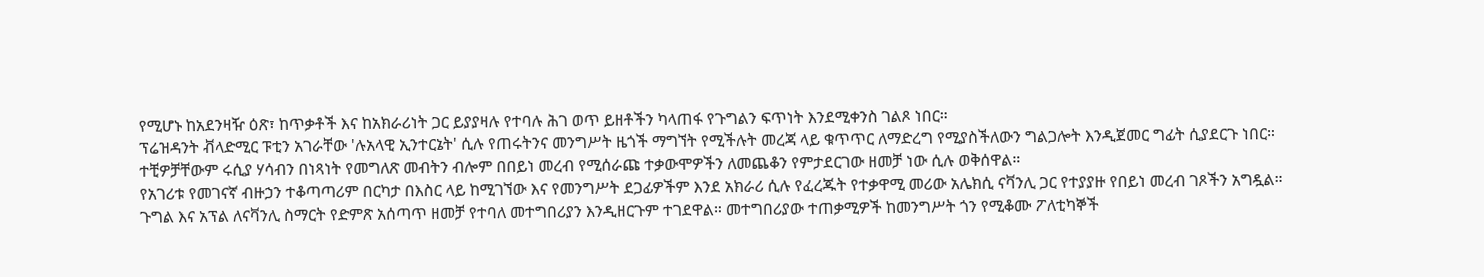የሚሆኑ ከአደንዛዥ ዕጽ፣ ከጥቃቶች እና ከአክራሪነት ጋር ይያያዛሉ የተባሉ ሕገ ወጥ ይዘቶችን ካላጠፋ የጉግልን ፍጥነት እንደሚቀንስ ገልጾ ነበር።
ፕሬዝዳንት ቭላድሚር ፑቲን አገራቸው 'ሉአላዊ ኢንተርኔት' ሲሉ የጠሩትንና መንግሥት ዜጎች ማግኘት የሚችሉት መረጃ ላይ ቁጥጥር ለማድረግ የሚያስችለውን ግልጋሎት እንዲጀመር ግፊት ሲያደርጉ ነበር።
ተቺዎቻቸውም ሩሲያ ሃሳብን በነጻነት የመግለጽ መብትን ብሎም በበይነ መረብ የሚሰራጩ ተቃውሞዎችን ለመጨቆን የምታደርገው ዘመቻ ነው ሲሉ ወቅሰዋል።
የአገሪቱ የመገናኛ ብዙኃን ተቆጣጣሪም በርካታ በእስር ላይ ከሚገኘው እና የመንግሥት ደጋፊዎችም እንደ አክራሪ ሲሉ የፈረጁት የተቃዋሚ መሪው አሌክሲ ናቫንሊ ጋር የተያያዙ የበይነ መረብ ገጾችን አግዷል።
ጉግል እና አፕል ለናቫንሊ ስማርት የድምጽ አሰጣጥ ዘመቻ የተባለ መተግበሪያን እንዲዘርጉም ተገደዋል። መተግበሪያው ተጠቃሚዎች ከመንግሥት ጎን የሚቆሙ ፖለቲካኞች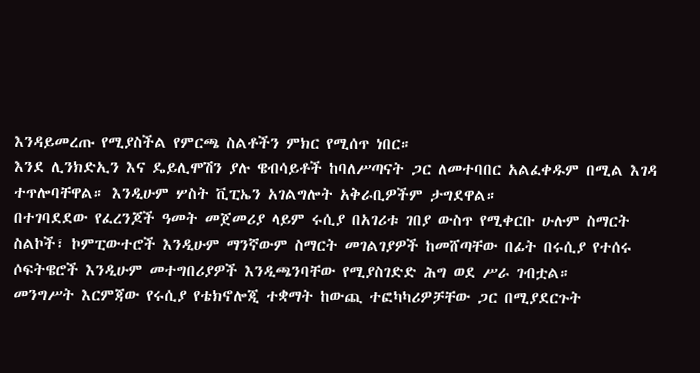እንዳይመረጡ የሚያስችል የምርጫ ስልቶችን ምክር የሚሰጥ ነበር።
እንደ ሊንክድኢን እና ዴይሊሞሽን ያሉ ዌብሳይቶች ከባለሥጣናት ጋር ለመተባበር አልፈቀዱም በሚል እገዳ ተጥሎባቸዋል። እንዲሁም ሦስት ቪፒኤን አገልግሎት አቅራቢዎችም ታግደዋል።
በተገባደደው የፈረንጆች ዓመት መጀመሪያ ላይም ሩሲያ በአገሪቱ ገበያ ውስጥ የሚቀርቡ ሁሉም ስማርት ስልኮች፣ ኮምፒውተሮች እንዲሁም ማንኛውም ስማርት መገልገያዎች ከመሸጣቸው በፊት በሩሲያ የተሰሩ ሶፍትዌሮች እንዲሁም መተግበሪያዎች እንዲጫንባቸው የሚያስገድድ ሕግ ወደ ሥራ ገብቷል።
መንግሥት እርምጃው የሩሲያ የቴክኖሎጂ ተቋማት ከውጪ ተፎካካሪዎቻቸው ጋር በሚያደርጉት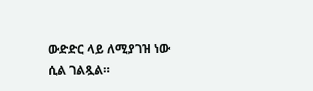ውድድር ላይ ለሚያገዝ ነው ሲል ገልጿል።